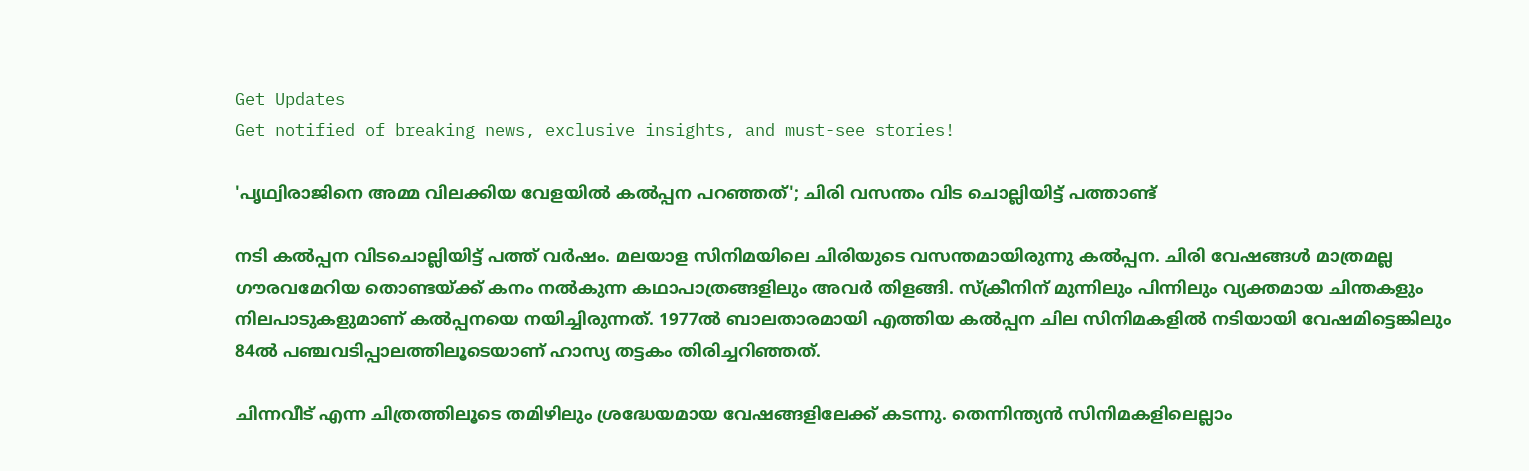Get Updates
Get notified of breaking news, exclusive insights, and must-see stories!

'പൃഥ്വിരാജിനെ അമ്മ വിലക്കിയ വേളയില്‍ കല്‍പ്പന പറഞ്ഞത്'; ചിരി വസന്തം വിട ചൊല്ലിയിട്ട് പത്താണ്ട്

നടി കല്‍പ്പന വിടചൊല്ലിയിട്ട് പത്ത് വര്‍ഷം. മലയാള സിനിമയിലെ ചിരിയുടെ വസന്തമായിരുന്നു കല്‍പ്പന. ചിരി വേഷങ്ങള്‍ മാത്രമല്ല ഗൗരവമേറിയ തൊണ്ടയ്ക്ക് കനം നല്‍കുന്ന കഥാപാത്രങ്ങളിലും അവര്‍ തിളങ്ങി. സ്‌ക്രീനിന് മുന്നിലും പിന്നിലും വ്യക്തമായ ചിന്തകളും നിലപാടുകളുമാണ് കല്‍പ്പനയെ നയിച്ചിരുന്നത്. 1977ല്‍ ബാലതാരമായി എത്തിയ കല്‍പ്പന ചില സിനിമകളില്‍ നടിയായി വേഷമിട്ടെങ്കിലും 84ല്‍ പഞ്ചവടിപ്പാലത്തിലൂടെയാണ് ഹാസ്യ തട്ടകം തിരിച്ചറിഞ്ഞത്.

ചിന്നവീട് എന്ന ചിത്രത്തിലൂടെ തമിഴിലും ശ്രദ്ധേയമായ വേഷങ്ങളിലേക്ക് കടന്നു. തെന്നിന്ത്യന്‍ സിനിമകളിലെല്ലാം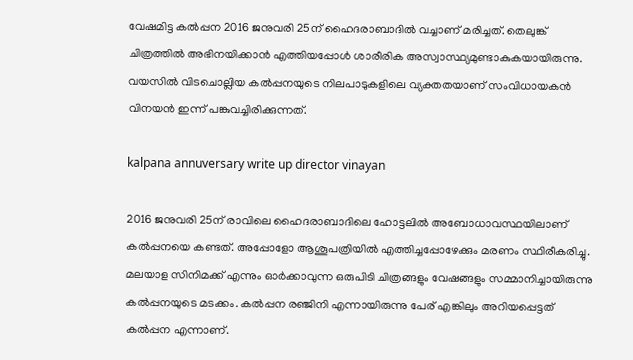വേഷമിട്ട കല്‍പ്പന 2016 ജനുവരി 25ന് ഹൈദരാബാദില്‍ വച്ചാണ് മരിച്ചത്. തെലുങ്ക് ചിത്രത്തില്‍ അഭിനയിക്കാന്‍ എത്തിയപ്പോള്‍ ശാരീരിക അസ്വാസ്ഥ്യമുണ്ടാകുകയായിരുന്നു. വയസില്‍ വിടചൊല്ലിയ കല്‍പ്പനയുടെ നിലപാടുകളിലെ വ്യക്തതയാണ് സംവിധായകന്‍ വിനയന്‍ ഇന്ന് പങ്കുവച്ചിരിക്കുന്നത്.

kalpana annuversary write up director vinayan

2016 ജനുവരി 25ന് രാവിലെ ഹൈദരാബാദിലെ ഹോട്ടലില്‍ അബോധാവസ്ഥയിലാണ് കല്‍പ്പനയെ കണ്ടത്. അപ്പോളോ ആശൂപത്രിയില്‍ എത്തിച്ചപ്പോഴേക്കും മരണം സ്ഥിരീകരിച്ചു. മലയാള സിനിമക്ക് എന്നും ഓര്‍ക്കാവുന്ന ഒരുപിടി ചിത്രങ്ങളും വേഷങ്ങളും സമ്മാനിച്ചായിരുന്നു കല്‍പ്പനയുടെ മടക്കം. കല്‍പ്പന രഞ്ജിനി എന്നായിരുന്നു പേര് എങ്കിലും അറിയപ്പെട്ടത് കല്‍പ്പന എന്നാണ്.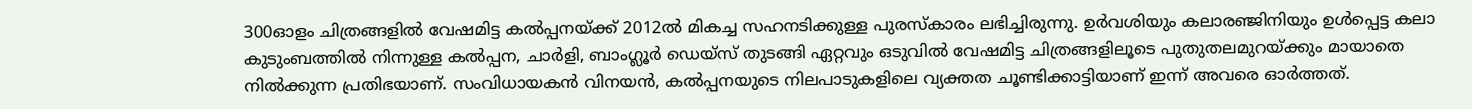300ഓളം ചിത്രങ്ങളില്‍ വേഷമിട്ട കല്‍പ്പനയ്ക്ക് 2012ല്‍ മികച്ച സഹനടിക്കുള്ള പുരസ്‌കാരം ലഭിച്ചിരുന്നു. ഉര്‍വശിയും കലാരഞ്ജിനിയും ഉള്‍പ്പെട്ട കലാ കുടുംബത്തില്‍ നിന്നുള്ള കല്‍പ്പന, ചാര്‍ളി, ബാംഗ്ലൂര്‍ ഡെയ്‌സ് തുടങ്ങി ഏറ്റവും ഒടുവില്‍ വേഷമിട്ട ചിത്രങ്ങളിലൂടെ പുതുതലമുറയ്ക്കും മായാതെ നില്‍ക്കുന്ന പ്രതിഭയാണ്. സംവിധായകന്‍ വിനയന്‍, കല്‍പ്പനയുടെ നിലപാടുകളിലെ വ്യക്തത ചൂണ്ടിക്കാട്ടിയാണ് ഇന്ന് അവരെ ഓര്‍ത്തത്.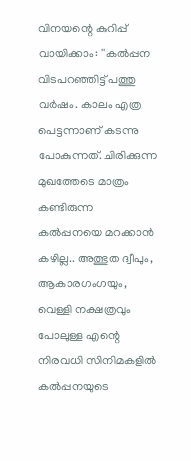വിനയന്റെ കുറിപ്പ് വായിക്കാം: ''കല്‍പ്പന വിടപറഞ്ഞിട്ട് പത്തു വര്‍ഷം. കാലം എത്ര പെട്ടന്നാണ് കടന്നു പോകുന്നത്. ചിരിക്കുന്ന മുഖത്തേടെ മാത്രം കണ്ടിരുന്ന കല്‍പ്പനയെ മറക്കാന്‍ കഴില്ല.. അത്ഭുത ദ്വീപും, ആകാരഗംഗയും, വെള്ളി നക്ഷത്രവും പോലുള്ള എന്റെ നിരവധി സിനിമകളില്‍ കല്‍പ്പനയുടെ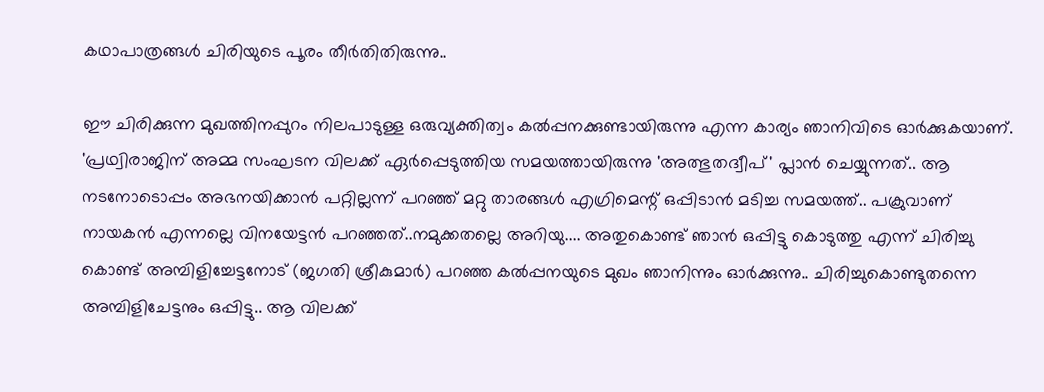കഥാപാത്രങ്ങള്‍ ചിരിയുടെ പൂരം തീര്‍തിതിരുന്നു..

ഈ ചിരിക്കുന്ന മുഖത്തിനപ്പുറം നിലപാടുള്ള ഒരുവ്യക്തിത്വം കല്‍പ്പനക്കുണ്ടായിരുന്നു എന്ന കാര്യം ഞാനിവിടെ ഓര്‍ക്കുകയാണ്. 'പ്രഥ്വിരാജിന് അമ്മ സംഘടന വിലക്ക് ഏര്‍പ്പെടുത്തിയ സമയത്തായിരുന്നു 'അത്ഭുതദ്വീപ്' പ്ലാന്‍ ചെയ്യുന്നത്.. ആ നടനോടൊപ്പം അഭനയിക്കാന്‍ പറ്റില്ലന്ന് പറഞ്ഞ് മറ്റു താരങ്ങള്‍ എഗ്രിമെന്റ് ഒപ്പിടാന്‍ മടിച്ച സമയത്ത്.. പക്രുവാണ് നായകന്‍ എന്നല്ലെ വിനയേട്ടന്‍ പറഞ്ഞത്..നമുക്കതല്ലെ അറിയു.... അതുകൊണ്ട് ഞാന്‍ ഒപ്പിട്ടു കൊടുത്തു എന്ന് ചിരിച്ചു കൊണ്ട് അമ്പിളിച്ചേട്ടനോട് (ജഗതി ശ്രീകുമാര്‍) പറഞ്ഞ കല്‍പ്പനയുടെ മുഖം ഞാനിന്നും ഓര്‍ക്കുന്നു.. ചിരിച്ചുകൊണ്ടുതന്നെ അമ്പിളിചേട്ടനും ഒപ്പിട്ടു.. ആ വിലക്ക്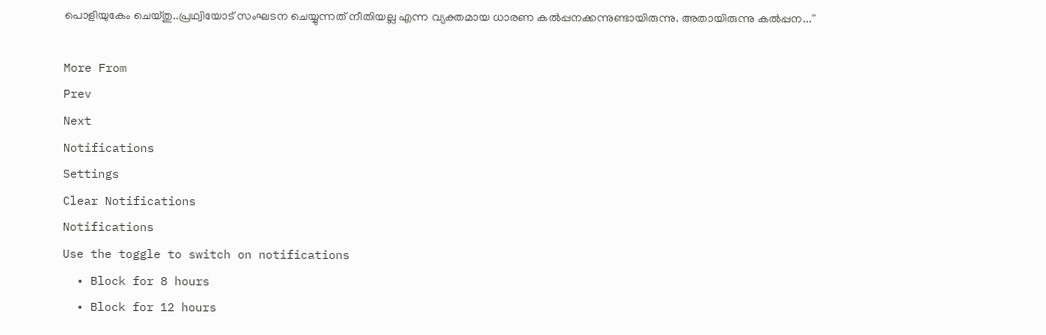പൊളിയുകേം ചെയ്തു..പ്രഥ്വിയോട് സംഘടന ചെയ്യുന്നത് നീതിയല്ല എന്ന വ്യക്തമായ ധാരണ കല്‍പ്പനക്കന്നുണ്ടായിരുന്നു. അതായിരുന്നു കല്‍പ്പന...''

More From
Prev
Next
Notifications
Settings
Clear Notifications
Notifications
Use the toggle to switch on notifications
  • Block for 8 hours
  • Block for 12 hours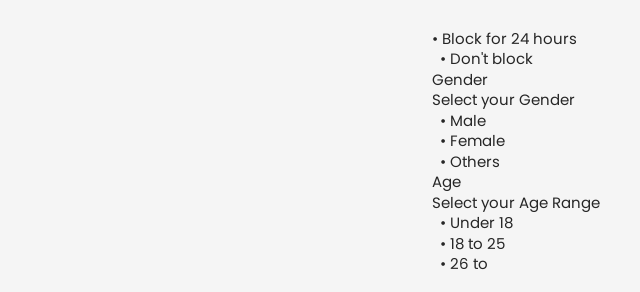• Block for 24 hours
  • Don't block
Gender
Select your Gender
  • Male
  • Female
  • Others
Age
Select your Age Range
  • Under 18
  • 18 to 25
  • 26 to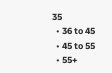35
  • 36 to 45
  • 45 to 55
  • 55+